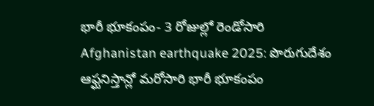భారీ భూకంపం- 3 రోజుల్లో రెండోసారి
Afghanistan earthquake 2025: పొరుగుదేశం ఆఫ్ఘనిస్తాన్లో మరోసారి భారీ భూకంపం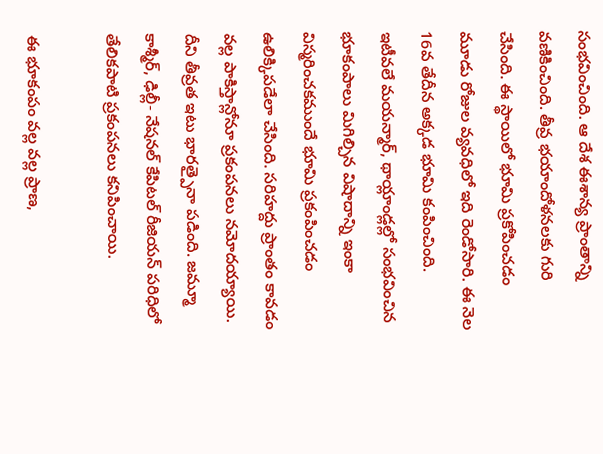సంభవించింది. ఆ దేశ ఈశాన్య ప్రాంతాన్ని వణికించింది. తీవ్ర భయాందోళనలకు గురి చేసింది. ఈ స్థాయిలో భూమి ప్రకోపించడం మూడు రోజుల వ్యవధిలో ఇది రెండోసారి. ఈ నెల 16వ తేదీన అక్కడ భూమి కంపించింది.
ఇటీవలే మయన్మార్, థాయ్లాండ్లల్లో సంభవించిన భూకంపాలు మిగిల్చిన విషాదాన్ని ఇంకా విస్మరించకముందే భూమి ప్రకంపించడం ఉలిక్కిపడేలా చేసింది. సరిహద్దు ప్రాంతం కావడం వల్ల పాకిస్తాన్లోనూ ప్రకంపనలు నమోదయ్యాయి. దీని తీవ్రత ఇటు భారత్పైనా పడింది. జమ్మూ కాశ్మీర్, ఢిల్లీ- నేషనల్ కేపిటల్ రీజియన్ పరిధిలో తేలికపాటి ప్రకంపనలు కనిపించాయి.

ఈ భూకంపం వల్ల వల్ల ప్రాణ,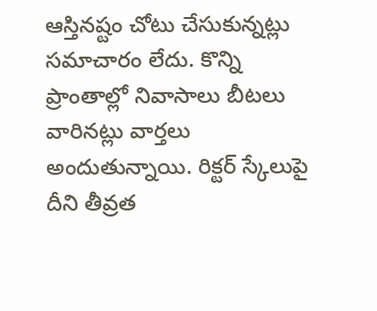ఆస్తినష్టం చోటు చేసుకున్నట్లు సమాచారం లేదు. కొన్ని ప్రాంతాల్లో నివాసాలు బీటలు వారినట్లు వార్తలు అందుతున్నాయి. రిక్టర్ స్కేలుపై దీని తీవ్రత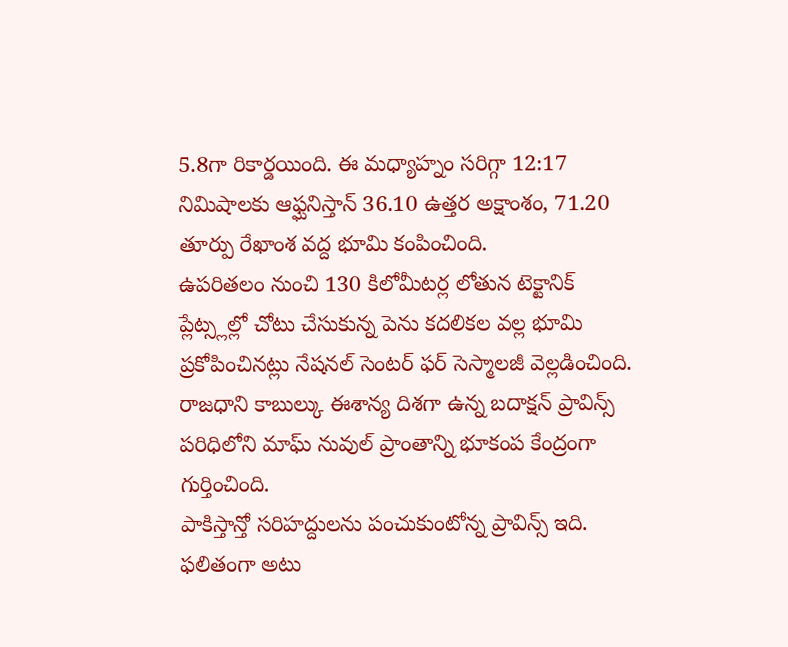5.8గా రికార్డయింది. ఈ మధ్యాహ్నం సరిగ్గా 12:17 నిమిషాలకు ఆఫ్ఘనిస్తాన్ 36.10 ఉత్తర అక్షాంశం, 71.20 తూర్పు రేఖాంశ వద్ద భూమి కంపించింది.
ఉపరితలం నుంచి 130 కిలోమీటర్ల లోతున టెక్టానిక్ ప్లేట్స్లల్లో చోటు చేసుకున్న పెను కదలికల వల్ల భూమి ప్రకోపించినట్లు నేషనల్ సెంటర్ ఫర్ సెస్మాలజీ వెల్లడించింది. రాజధాని కాబుల్కు ఈశాన్య దిశగా ఉన్న బదాక్షన్ ప్రావిన్స్ పరిధిలోని మాఘ్ నువుల్ ప్రాంతాన్ని భూకంప కేంద్రంగా గుర్తించింది.
పాకిస్తాన్తో సరిహద్దులను పంచుకుంటోన్న ప్రావిన్స్ ఇది. ఫలితంగా అటు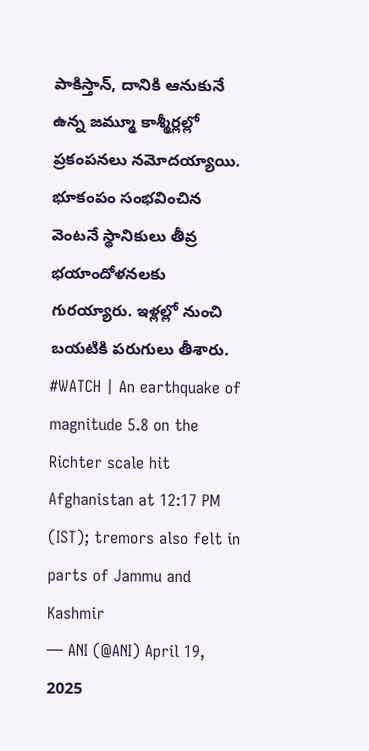పాకిస్తాన్, దానికి ఆనుకునే ఉన్న జమ్మూ కాశ్మీర్లల్లో ప్రకంపనలు నమోదయ్యాయి. భూకంపం సంభవించిన వెంటనే స్థానికులు తీవ్ర భయాందోళనలకు గురయ్యారు. ఇళ్లల్లో నుంచి బయటికి పరుగులు తీశారు.
#WATCH | An earthquake of magnitude 5.8 on the Richter scale hit Afghanistan at 12:17 PM (IST); tremors also felt in parts of Jammu and Kashmir
— ANI (@ANI) April 19, 2025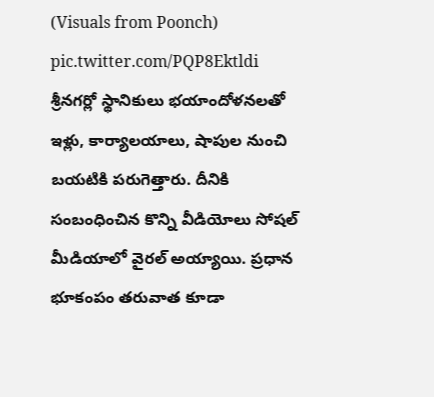(Visuals from Poonch) pic.twitter.com/PQP8Ektldi
శ్రీనగర్లో స్థానికులు భయాందోళనలతో ఇళ్లు, కార్యాలయాలు, షాపుల నుంచి బయటికి పరుగెత్తారు. దీనికి సంబంధించిన కొన్ని వీడియోలు సోషల్ మీడియాలో వైరల్ అయ్యాయి. ప్రధాన భూకంపం తరువాత కూడా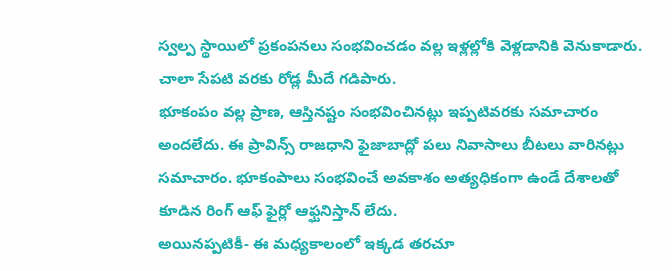స్వల్ప స్థాయిలో ప్రకంపనలు సంభవించడం వల్ల ఇళ్లల్లోకి వెళ్లడానికి వెనుకాడారు. చాలా సేపటి వరకు రోడ్ల మీదే గడిపారు.
భూకంపం వల్ల ప్రాణ, ఆస్తినష్టం సంభవించినట్లు ఇప్పటివరకు సమాచారం అందలేదు. ఈ ప్రావిన్స్ రాజధాని ఫైజాబాద్లో పలు నివాసాలు బీటలు వారినట్లు సమాచారం. భూకంపాలు సంభవించే అవకాశం అత్యధికంగా ఉండే దేశాలతో కూడిన రింగ్ ఆఫ్ ఫైర్లో ఆఫ్ఘనిస్తాన్ లేదు.
అయినప్పటికీ- ఈ మధ్యకాలంలో ఇక్కడ తరచూ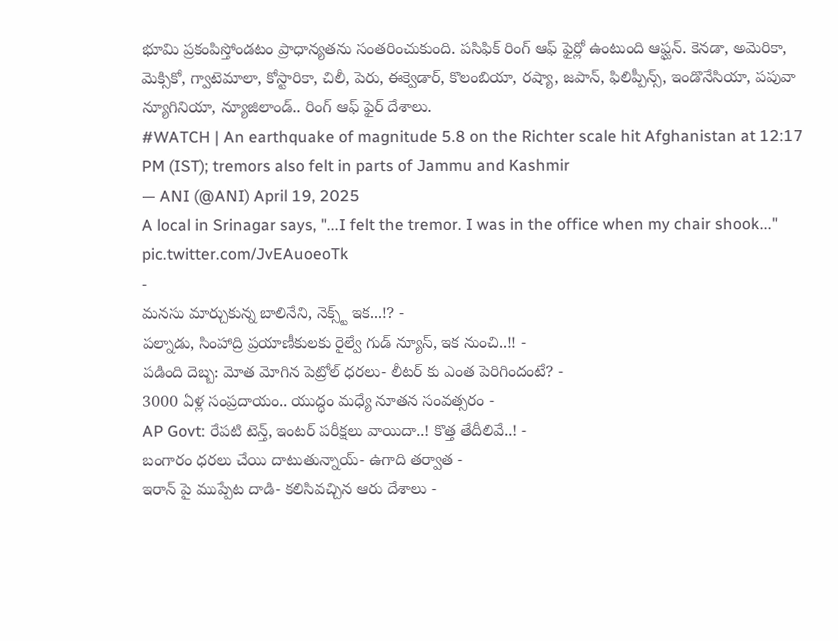భూమి ప్రకంపిస్తోండటం ప్రాధాన్యతను సంతరించుకుంది. పసిఫిక్ రింగ్ ఆఫ్ ఫైర్లో ఉంటుంది ఆఫ్ఘన్. కెనడా, అమెరికా, మెక్సికో, గ్వాటెమాలా, కోస్టారికా, చిలీ, పెరు, ఈక్వెడార్, కొలంబియా, రష్యా, జపాన్, ఫిలిప్పీన్స్, ఇండొనేసియా, పపువా న్యూగినియా, న్యూజిలాండ్.. రింగ్ ఆఫ్ ఫైర్ దేశాలు.
#WATCH | An earthquake of magnitude 5.8 on the Richter scale hit Afghanistan at 12:17 PM (IST); tremors also felt in parts of Jammu and Kashmir
— ANI (@ANI) April 19, 2025
A local in Srinagar says, "...I felt the tremor. I was in the office when my chair shook..." pic.twitter.com/JvEAuoeoTk
-
మనసు మార్చుకున్న బాలినేని, నెక్స్ట్ ఇక...!? -
పల్నాడు, సింహాద్రి ప్రయాణీకులకు రైల్వే గుడ్ న్యూస్, ఇక నుంచి..!! -
పడింది దెబ్బ: మోత మోగిన పెట్రోల్ ధరలు- లీటర్ కు ఎంత పెరిగిందంటే? -
3000 ఏళ్ల సంప్రదాయం.. యుద్ధం మధ్యే నూతన సంవత్సరం -
AP Govt: రేపటి టెన్త్, ఇంటర్ పరీక్షలు వాయిదా..! కొత్త తేదీలివే..! -
బంగారం ధరలు చేయి దాటుతున్నాయ్- ఉగాది తర్వాత -
ఇరాన్ పై ముప్పేట దాడి- కలిసివచ్చిన ఆరు దేశాలు -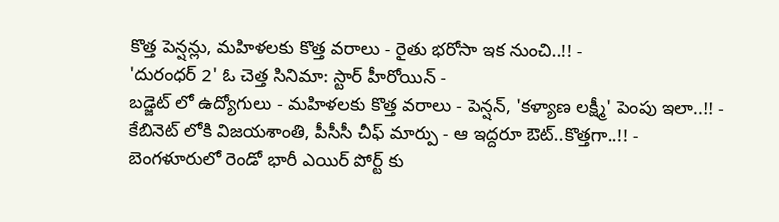కొత్త పెన్షన్లు, మహిళలకు కొత్త వరాలు - రైతు భరోసా ఇక నుంచి..!! -
'దురంధర్ 2' ఓ చెత్త సినిమా: స్టార్ హీరోయిన్ -
బడ్జెట్ లో ఉద్యోగులు - మహిళలకు కొత్త వరాలు - పెన్షన్, 'కళ్యాణ లక్ష్మీ' పెంపు ఇలా..!! -
కేబినెట్ లోకి విజయశాంతి, పీసీసీ చీఫ్ మార్పు - ఆ ఇద్దరూ ఔట్..కొత్తగా..!! -
బెంగళూరులో రెండో భారీ ఎయిర్ పోర్ట్ కు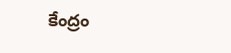కేంద్రం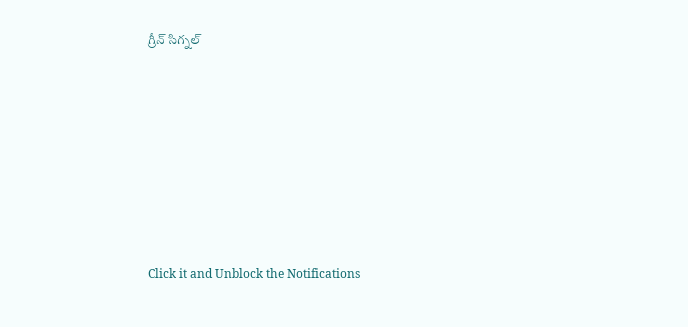గ్రీన్ సిగ్నల్












Click it and Unblock the Notifications